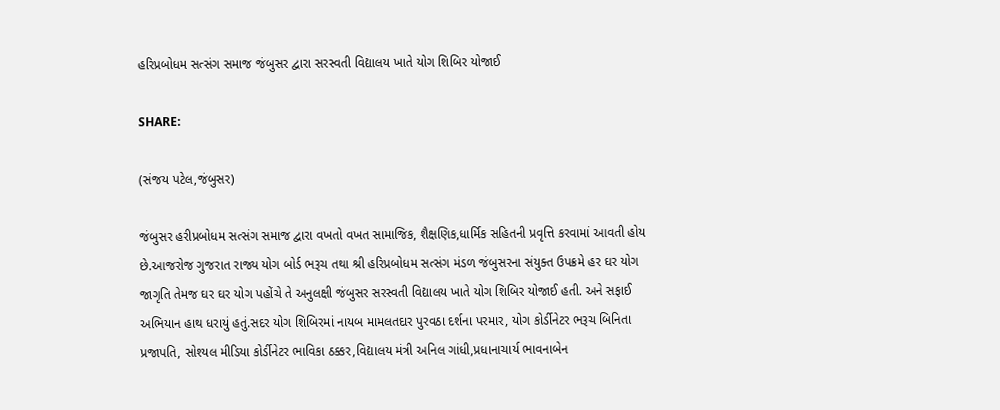હરિપ્રબોધમ સત્સંગ સમાજ જંબુસર દ્વારા સરસ્વતી વિદ્યાલય ખાતે યોગ શિબિર યોજાઈ

SHARE:

(સંજય પટેલ,જંબુસર)

જંબુસર હરીપ્રબોધમ સત્સંગ સમાજ દ્વારા વખતો વખત સામાજિક, શૈક્ષણિક,ધાર્મિક સહિતની પ્રવૃત્તિ કરવામાં આવતી હોય છે.આજરોજ ગુજરાત રાજ્ય યોગ બોર્ડ ભરૂચ તથા શ્રી હરિપ્રબોધમ સત્સંગ મંડળ જંબુસરના સંયુક્ત ઉપક્રમે હર ઘર યોગ જાગૃતિ તેમજ ઘર ઘર યોગ પહોંચે તે અનુલક્ષી જંબુસર સરસ્વતી વિદ્યાલય ખાતે યોગ શિબિર યોજાઈ હતી. અને સફાઈ અભિયાન હાથ ધરાયું હતું.સદર યોગ શિબિરમાં નાયબ મામલતદાર પુરવઠા દર્શના પરમાર, યોગ કોર્ડીનેટર ભરૂચ બિનિતા પ્રજાપતિ, સોશ્યલ મીડિયા કોર્ડીનેટર ભાવિકા ઠક્કર,વિદ્યાલય મંત્રી અનિલ ગાંધી,પ્રધાનાચાર્ય ભાવનાબેન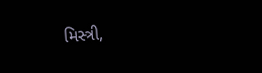મિસ્ત્રી,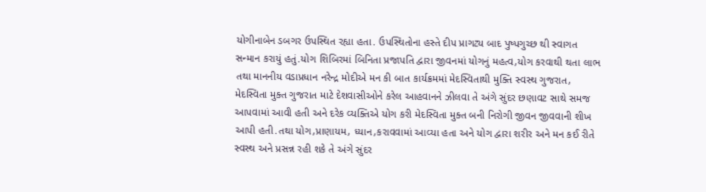યોગીનાબેન ડબગર ઉપસ્થિત રહ્યા હતા. ઉપસ્થિતોના હસ્તે દીપ પ્રાગટ્ય બાદ પુષ્પગુચ્છ થી સ્વાગત સન્માન કરાયું હતું.યોગ શિબિરમાં બિનિતા પ્રજાપતિ દ્વારા જીવનમાં યોગનું મહત્વ,યોગ કરવાથી થતા લાભ તથા માનનીય વડાપ્રધાન નરેન્દ્ર મોદીએ મન કી બાત કાર્યક્રમમાં મેદસ્વિતાથી મુક્તિ સ્વસ્થ ગુજરાત, મેદસ્વિતા મુક્ત ગુજરાત માટે દેશવાસીઓને કરેલ આહવાનને ઝીલવા તે અંગે સુંદર છણાવટ સાથે સમજ આપવામાં આવી હતી અને દરેક વ્યક્તિએ યોગ કરી મેદસ્વિતા મુક્ત બની નિરોગી જીવન જીવવાની શીખ આપી હતી.તથા યોગ,પ્રાણાયમ, ધ્યાન,કરાવવામાં આવ્યા હતા અને યોગ દ્વારા શરીર અને મન કઈ રીતે સ્વસ્થ અને પ્રસન્ન રહી શકે તે અંગે સુંદર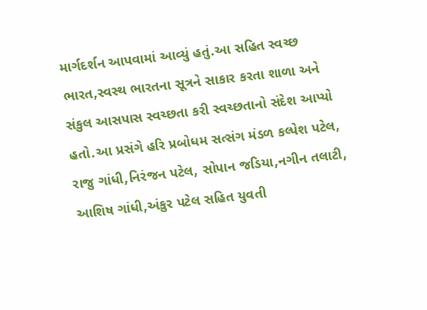માર્ગદર્શન આપવામાં આવ્યું હતું.આ સહિત સ્વચ્છ ભારત,સ્વસ્થ ભારતના સૂત્રને સાકાર કરતા શાળા અને સંકુલ આસપાસ સ્વચ્છતા કરી સ્વચ્છતાનો સંદેશ આપ્યો હતો.આ પ્રસંગે હરિ પ્રબોધમ સત્સંગ મંડળ કલ્પેશ પટેલ, રાજુ ગાંધી,નિરંજન પટેલ, સોપાન જડિયા,નગીન તલાટી, આશિષ ગાંધી,અંકુર પટેલ સહિત યુવતી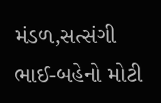મંડળ,સત્સંગી ભાઈ-બહેનો મોટી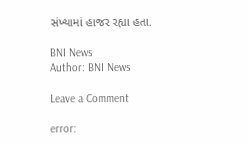સંખ્યામાં હાજર રહ્યા હતા.

BNI News
Author: BNI News

Leave a Comment

error: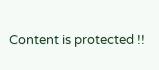Content is protected !!